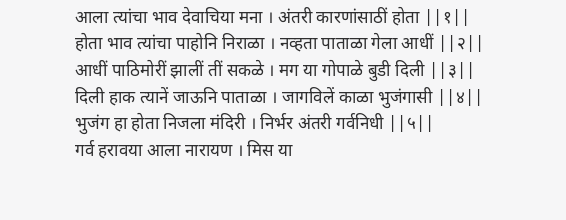आला त्यांचा भाव देवाचिया मना । अंतरी कारणांसाठीं होता ||१||
होता भाव त्यांचा पाहोनि निराळा । नव्हता पाताळा गेला आधीं ||२||
आधीं पाठिमोरीं झालीं तीं सकळे । मग या गोपाळे बुडी दिली ||३||
दिली हाक त्यानें जाऊनि पाताळा । जागविलें काळा भुजंगासी ||४||
भुजंग हा होता निजला मंदिरी । निर्भर अंतरी गर्वनिधी ||५||
गर्व हरावया आला नारायण । मिस या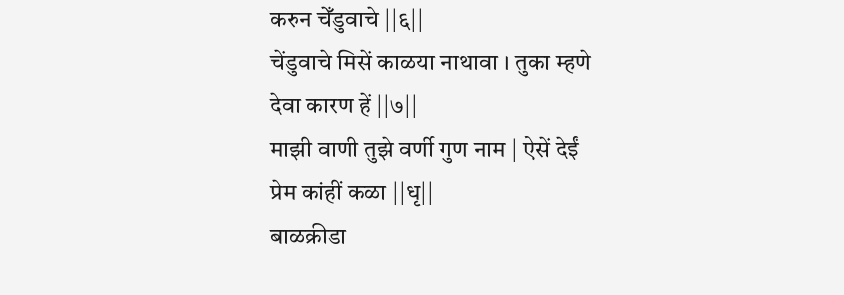करुन चेँडुवाचे ||६||
चेंडुवाचे मिसें काळया नाथावा । तुका म्हणे देवा कारण हें ||७||
माझी वाणी तुझे वर्णी गुण नाम | ऐसें देईं प्रेम कांहीं कळा ||धृ||
बाळक्रीडा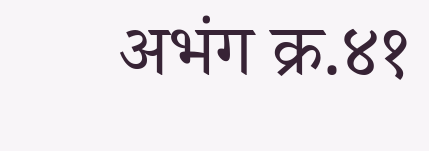अभंग क्र.४१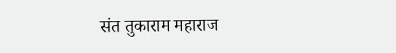संत तुकाराम महाराज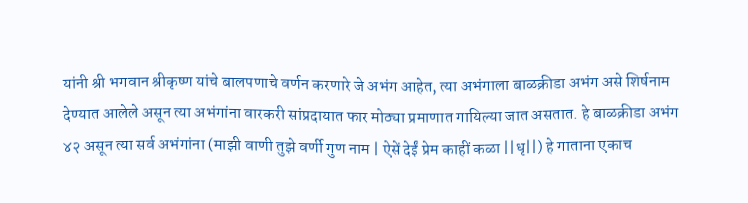यांनी श्री भगवान श्रीकृष्ण यांचे बालपणाचे वर्णन करणारे जे अभंग आहेत, त्या अभंगाला बाळक्रीडा अभंग असे शिर्षनाम देण्यात आलेले असून त्या अभंगांना वारकरी सांप्रदायात फार मोठ्या प्रमाणात गायिल्या जात असतात. हे बाळक्रीडा अभंग ४२ असून त्या सर्व अभंगांना (माझी वाणी तुझे वर्णी गुण नाम | ऐसें देईं प्रेम काहीं कळा ||धृ||) हे गाताना एकाच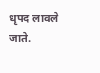धृपद लावले जाते.